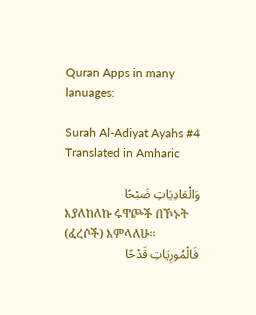Quran Apps in many lanuages:

Surah Al-Adiyat Ayahs #4 Translated in Amharic

وَالْعَادِيَاتِ ضَبْحًا
እያለከለኩ ሩዋጮች በኾኑት (ፈረሶች) እምላለሁ፡፡
فَالْمُورِيَاتِ قَدْحًا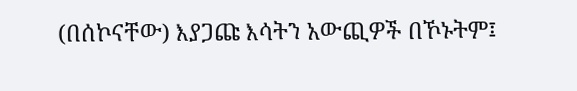(በሰኮናቸው) እያጋጩ እሳትን አውጪዎች በኾኑትም፤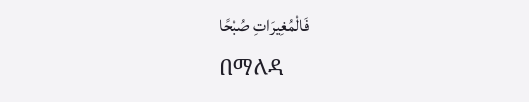فَالْمُغِيرَاتِ صُبْحًا
በማለዳ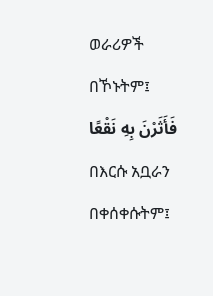ወራሪዎች በኾኑትም፤
فَأَثَرْنَ بِهِ نَقْعًا
በእርሱ አቧራን በቀሰቀሱትም፤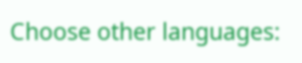Choose other languages: